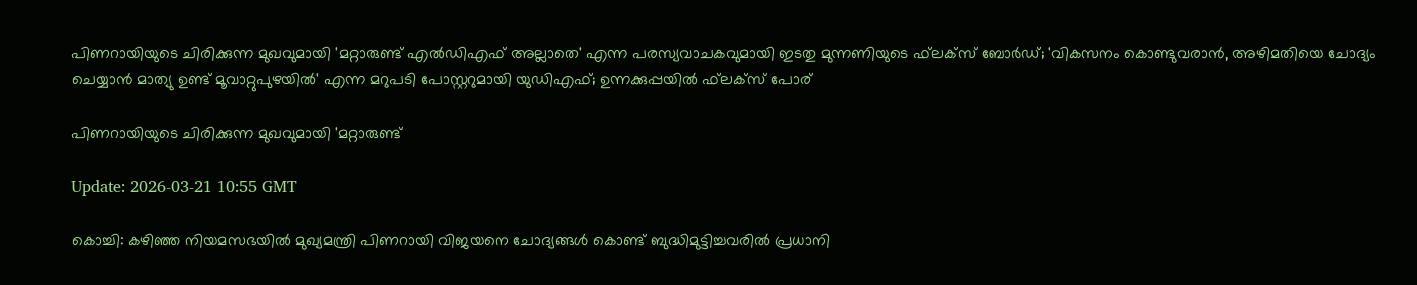പിണറായിയുടെ ചിരിക്കുന്ന മുഖവുമായി 'മറ്റാരുണ്ട് എല്‍ഡിഎഫ് അല്ലാതെ' എന്ന പരസ്യവാചകവുമായി ഇടതു മുന്നണിയുടെ ഫ്‌ലക്‌സ് ബോര്‍ഡ്; 'വികസനം കൊണ്ടുവരാന്‍, അഴിമതിയെ ചോദ്യം ചെയ്യാന്‍ മാത്യു ഉണ്ട് മൂവാറ്റുപുഴയില്‍' എന്ന മറുപടി പോസ്റ്ററുമായി യുഡിഎഫ്; ഉന്നക്കുപ്പയില്‍ ഫ്‌ലക്‌സ് പോര്

പിണറായിയുടെ ചിരിക്കുന്ന മുഖവുമായി 'മറ്റാരുണ്ട്

Update: 2026-03-21 10:55 GMT

കൊച്ചി: കഴിഞ്ഞ നിയമസഭയില്‍ മുഖ്യമന്ത്രി പിണറായി വിജയനെ ചോദ്യങ്ങള്‍ കൊണ്ട് ബുദ്ധിമുട്ടിച്ചവരില്‍ പ്രധാനി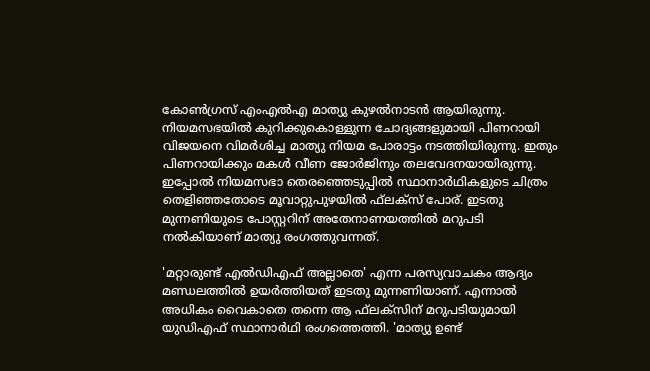കോണ്‍ഗ്രസ് എംഎല്‍എ മാത്യു കുഴല്‍നാടന്‍ ആയിരുന്നു. നിയമസഭയില്‍ കുറിക്കുകൊള്ളുന്ന ചോദ്യങ്ങളുമായി പിണറായി വിജയനെ വിമര്‍ശിച്ച മാത്യു നിയമ പോരാട്ടം നടത്തിയിരുന്നു. ഇതും പിണറായിക്കും മകള്‍ വീണ ജോര്‍ജിനും തലവേദനയായിരുന്നു. ഇപ്പോല്‍ നിയമസഭാ തെരഞ്ഞെടുപ്പില്‍ സ്ഥാനാര്‍ഥികളുടെ ചിത്രം തെളിഞ്ഞതോടെ മൂവാറ്റുപുഴയില്‍ ഫ്‌ലക്‌സ് പോര്. ഇടതു മുന്നണിയുടെ പോസ്റ്ററിന് അതേനാണയത്തില്‍ മറുപടി നല്‍കിയാണ് മാത്യു രംഗത്തുവന്നത്.

'മറ്റാരുണ്ട് എല്‍ഡിഎഫ് അല്ലാതെ' എന്ന പരസ്യവാചകം ആദ്യം മണ്ഡലത്തില്‍ ഉയര്‍ത്തിയത് ഇടതു മുന്നണിയാണ്. എന്നാല്‍ അധികം വൈകാതെ തന്നെ ആ ഫ്‌ലക്‌സിന് മറുപടിയുമായി യുഡിഎഫ് സ്ഥാനാര്‍ഥി രംഗത്തെത്തി. 'മാത്യു ഉണ്ട്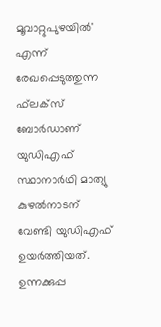മൂവാറ്റുപുഴയില്‍' എന്ന് രേഖപ്പെടുത്തുന്ന ഫ്‌ലക്‌സ് ബോര്‍ഡാണ് യുഡിഎഫ് സ്ഥാനാര്‍ഥി മാത്യു കുഴല്‍നാടന് വേണ്ടി യുഡിഎഫ് ഉയര്‍ത്തിയത്. ഉന്നക്കുപ്പ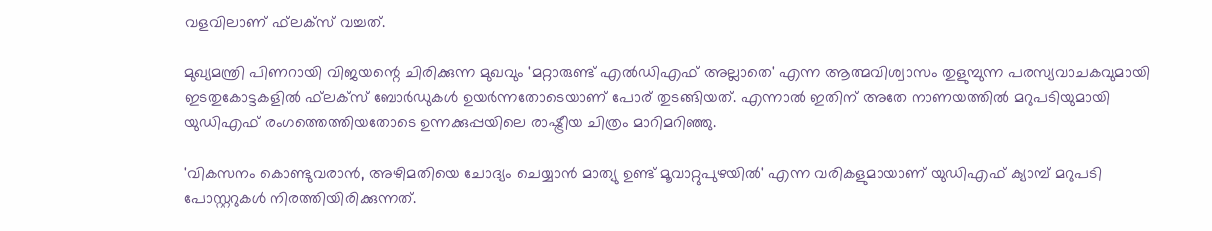വളവിലാണ് ഫ്‌ലക്‌സ് വച്ചത്.

മുഖ്യമന്ത്രി പിണറായി വിജയന്റെ ചിരിക്കുന്ന മുഖവും 'മറ്റാരുണ്ട് എല്‍ഡിഎഫ് അല്ലാതെ' എന്ന ആത്മവിശ്വാസം തുളുമ്പുന്ന പരസ്യവാചകവുമായി ഇടതുകോട്ടകളില്‍ ഫ്‌ലക്‌സ് ബോര്‍ഡുകള്‍ ഉയര്‍ന്നതോടെയാണ് പോര് തുടങ്ങിയത്. എന്നാല്‍ ഇതിന് അതേ നാണയത്തില്‍ മറുപടിയുമായി യുഡിഎഫ് രംഗത്തെത്തിയതോടെ ഉന്നക്കുപ്പയിലെ രാഷ്ട്രീയ ചിത്രം മാറിമറിഞ്ഞു.

'വികസനം കൊണ്ടുവരാന്‍, അഴിമതിയെ ചോദ്യം ചെയ്യാന്‍ മാത്യു ഉണ്ട് മൂവാറ്റുപുഴയില്‍' എന്ന വരികളുമായാണ് യുഡിഎഫ് ക്യാമ്പ് മറുപടി പോസ്റ്ററുകള്‍ നിരത്തിയിരിക്കുന്നത്.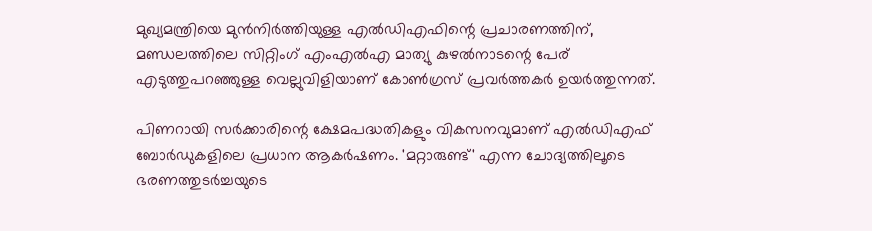മുഖ്യമന്ത്രിയെ മുന്‍നിര്‍ത്തിയുള്ള എല്‍ഡിഎഫിന്റെ പ്രചാരണത്തിന്, മണ്ഡലത്തിലെ സിറ്റിംഗ് എംഎല്‍എ മാത്യു കുഴല്‍നാടന്റെ പേര് എടുത്തുപറഞ്ഞുള്ള വെല്ലുവിളിയാണ് കോണ്‍ഗ്രസ് പ്രവര്‍ത്തകര്‍ ഉയര്‍ത്തുന്നത്.

പിണറായി സര്‍ക്കാരിന്റെ ക്ഷേമപദ്ധതികളും വികസനവുമാണ് എല്‍ഡിഎഫ് ബോര്‍ഡുകളിലെ പ്രധാന ആകര്‍ഷണം. 'മറ്റാരുണ്ട്' എന്ന ചോദ്യത്തിലൂടെ ഭരണത്തുടര്‍ച്ചയുടെ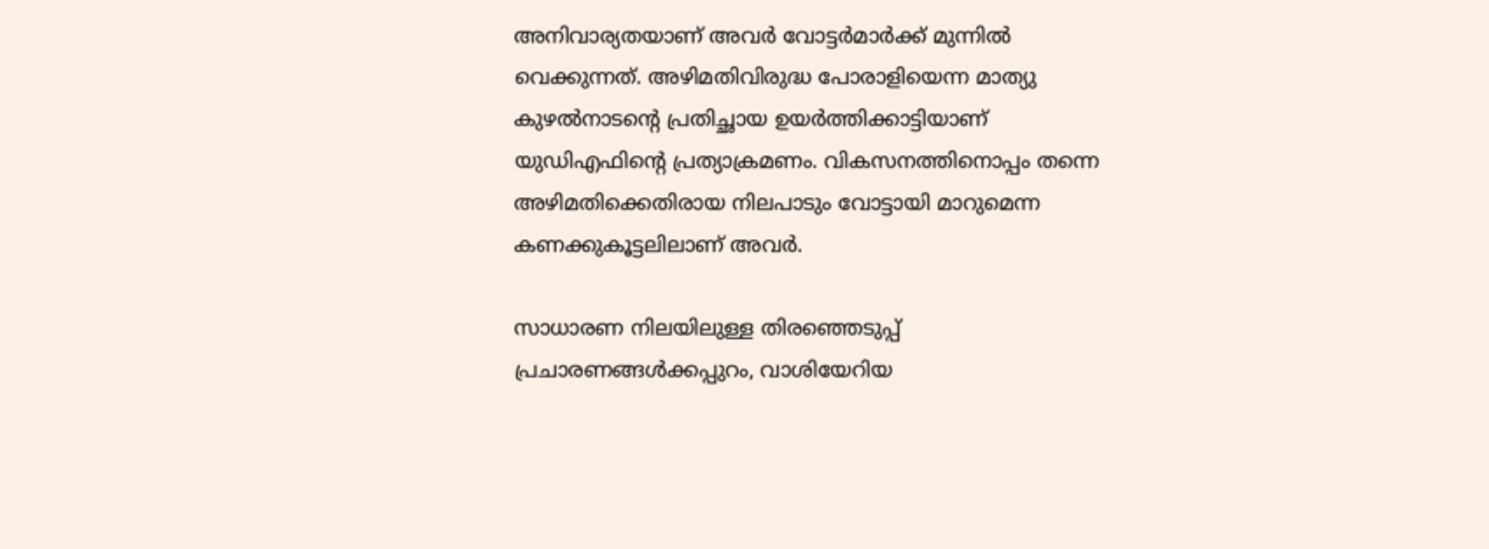അനിവാര്യതയാണ് അവര്‍ വോട്ടര്‍മാര്‍ക്ക് മുന്നില്‍ വെക്കുന്നത്. അഴിമതിവിരുദ്ധ പോരാളിയെന്ന മാത്യു കുഴല്‍നാടന്റെ പ്രതിച്ഛായ ഉയര്‍ത്തിക്കാട്ടിയാണ് യുഡിഎഫിന്റെ പ്രത്യാക്രമണം. വികസനത്തിനൊപ്പം തന്നെ അഴിമതിക്കെതിരായ നിലപാടും വോട്ടായി മാറുമെന്ന കണക്കുകൂട്ടലിലാണ് അവര്‍.

സാധാരണ നിലയിലുള്ള തിരഞ്ഞെടുപ്പ് പ്രചാരണങ്ങള്‍ക്കപ്പുറം, വാശിയേറിയ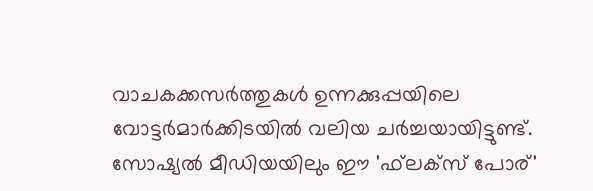വാചകക്കസര്‍ത്തുകള്‍ ഉന്നക്കുപ്പയിലെ വോട്ടര്‍മാര്‍ക്കിടയില്‍ വലിയ ചര്‍ച്ചയായിട്ടുണ്ട്. സോഷ്യല്‍ മീഡിയയിലും ഈ 'ഫ്‌ലക്‌സ് പോര്'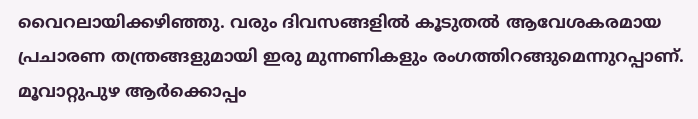വൈറലായിക്കഴിഞ്ഞു. വരും ദിവസങ്ങളില്‍ കൂടുതല്‍ ആവേശകരമായ പ്രചാരണ തന്ത്രങ്ങളുമായി ഇരു മുന്നണികളും രംഗത്തിറങ്ങുമെന്നുറപ്പാണ്. മൂവാറ്റുപുഴ ആര്‍ക്കൊപ്പം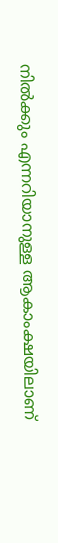നില്‍ക്കും എന്നറിയാനുള്ള ആകാംക്ഷയിലാണ്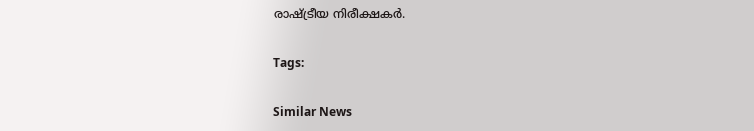രാഷ്ട്രീയ നിരീക്ഷകര്‍.

Tags:

Similar News